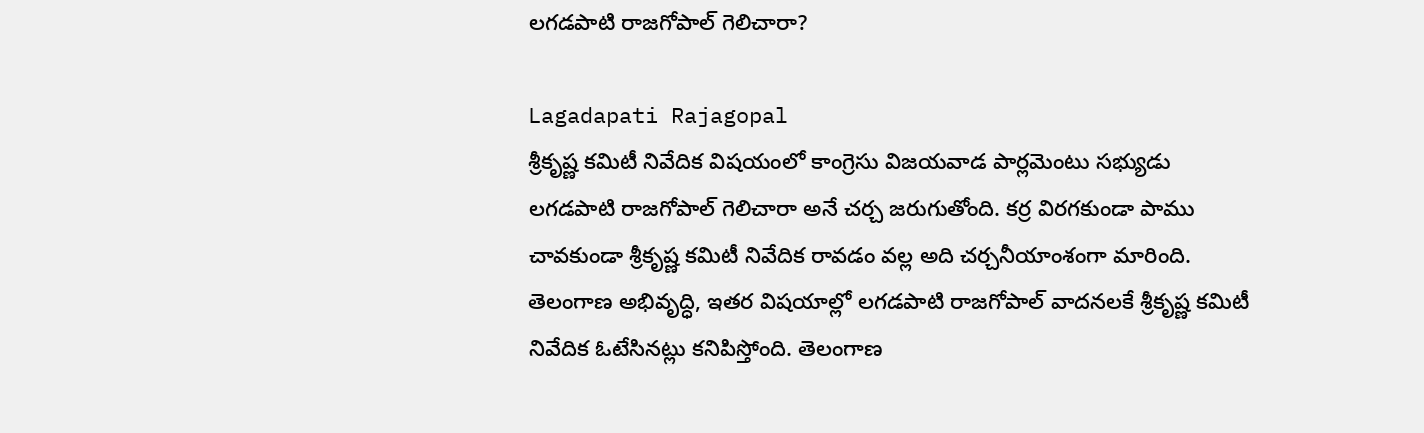లగడపాటి రాజగోపాల్ గెలిచారా?

Lagadapati Rajagopal
శ్రీకృష్ణ కమిటీ నివేదిక విషయంలో కాంగ్రెసు విజయవాడ పార్లమెంటు సభ్యుడు లగడపాటి రాజగోపాల్ గెలిచారా అనే చర్చ జరుగుతోంది. కర్ర విరగకుండా పాము చావకుండా శ్రీకృష్ణ కమిటీ నివేదిక రావడం వల్ల అది చర్చనీయాంశంగా మారింది. తెలంగాణ అభివృద్ధి, ఇతర విషయాల్లో లగడపాటి రాజగోపాల్ వాదనలకే శ్రీకృష్ణ కమిటీ నివేదిక ఓటేసినట్లు కనిపిస్తోంది. తెలంగాణ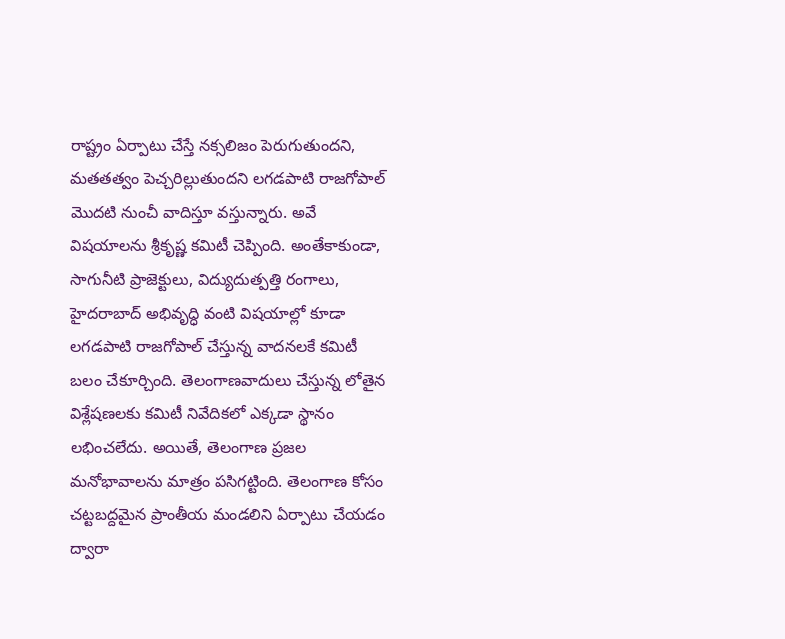రాష్ట్రం ఏర్పాటు చేస్తే నక్సలిజం పెరుగుతుందని, మతతత్వం పెచ్చరిల్లుతుందని లగడపాటి రాజగోపాల్ మొదటి నుంచీ వాదిస్తూ వస్తున్నారు. అవే విషయాలను శ్రీకృష్ణ కమిటీ చెప్పింది. అంతేకాకుండా, సాగునీటి ప్రాజెక్టులు, విద్యుదుత్పత్తి రంగాలు, హైదరాబాద్ అభివృద్ధి వంటి విషయాల్లో కూడా లగడపాటి రాజగోపాల్ చేస్తున్న వాదనలకే కమిటీ బలం చేకూర్చింది. తెలంగాణవాదులు చేస్తున్న లోతైన విశ్లేషణలకు కమిటీ నివేదికలో ఎక్కడా స్థానం లభించలేదు. అయితే, తెలంగాణ ప్రజల మనోభావాలను మాత్రం పసిగట్టింది. తెలంగాణ కోసం చట్టబద్దమైన ప్రాంతీయ మండలిని ఏర్పాటు చేయడం ద్వారా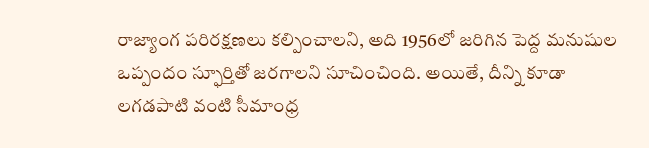రాజ్యాంగ పరిరక్షణలు కల్పించాలని, అది 1956లో జరిగిన పెద్ద మనుషుల ఒప్పందం స్ఫూర్తితో జరగాలని సూచించింది. అయితే, దీన్ని కూడా లగడపాటి వంటి సీమాంధ్ర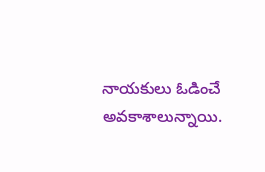నాయకులు ఓడించే అవకాశాలున్నాయి.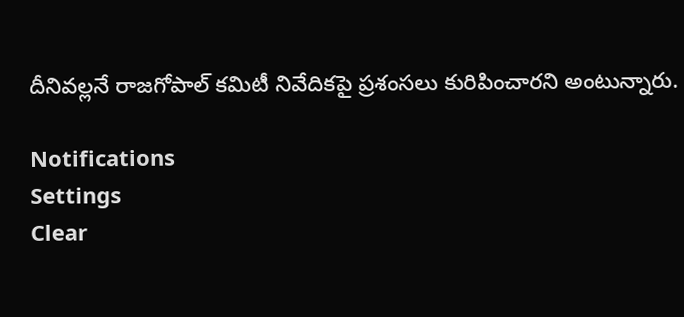దీనివల్లనే రాజగోపాల్ కమిటీ నివేదికపై ప్రశంసలు కురిపించారని అంటున్నారు.

Notifications
Settings
Clear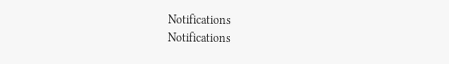Notifications
Notifications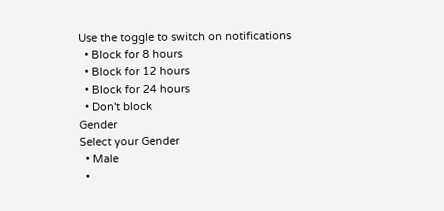Use the toggle to switch on notifications
  • Block for 8 hours
  • Block for 12 hours
  • Block for 24 hours
  • Don't block
Gender
Select your Gender
  • Male
  •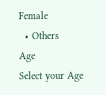Female
  • Others
Age
Select your Age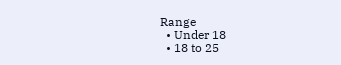Range
  • Under 18
  • 18 to 25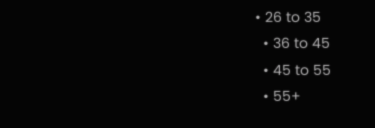• 26 to 35
  • 36 to 45
  • 45 to 55
  • 55+